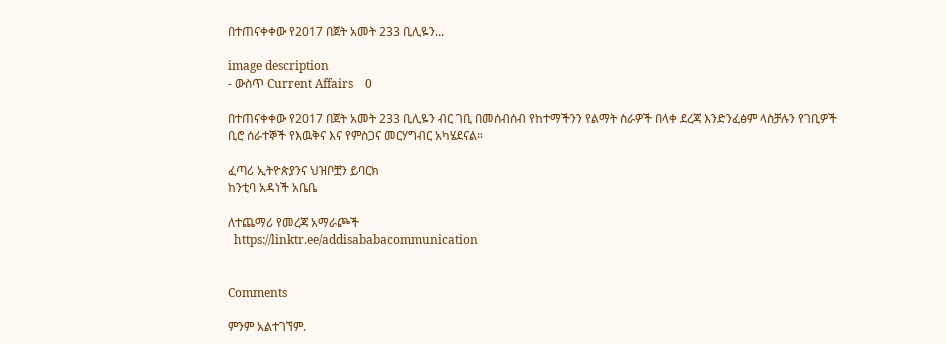በተጠናቀቀው የ2017 በጀት አመት 233 ቢሊዬን...

image description
- ውስጥ Current Affairs    0

በተጠናቀቀው የ2017 በጀት አመት 233 ቢሊዬን ብር ገቢ በመሰብሰብ የከተማችንን የልማት ስራዎች በላቀ ደረጃ እንድንፈፅም ላስቻሉን የገቢዎች ቢሮ ሰራተኞች የእዉቅና እና የምስጋና መርሃግብር አካሄደናል።

ፈጣሪ ኢትዮጵያንና ህዝቦቿን ይባርክ
ከንቲባ አዳነች አቤቤ

ለተጨማሪ የመረጃ አማራጮች
  https://linktr.ee/addisababacommunication


Comments

ምንም አልተገኘም.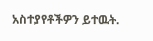አስተያየቶችዎን ይተዉት.